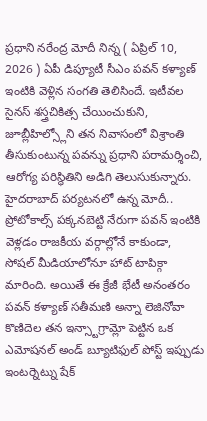ప్రధాని నరేంద్ర మోదీ నిన్న ( ఏప్రిల్ 10, 2026 ) ఏపీ డిప్యూటీ సీఎం పవన్ కళ్యాణ్ ఇంటికి వెళ్లిన సంగతి తెలిసిందే. ఇటీవల సైనస్ శస్త్రచికిత్స చేయించుకుని, జూబ్లీహిల్స్లోని తన నివాసంలో విశ్రాంతి తీసుకుంటున్న పవన్ను ప్రధాని పరామర్శించి, ఆరోగ్య పరిస్థితిని అడిగి తెలుసుకున్నారు. హైదరాబాద్ పర్యటనలో ఉన్న మోదీ.. ప్రోటోకాల్స్ పక్కనబెట్టి నేరుగా పవన్ ఇంటికి వెళ్లడం రాజకీయ వర్గాల్లోనే కాకుండా, సోషల్ మీడియాలోనూ హాట్ టాపిక్గా మారింది. అయితే ఈ క్రేజీ భేటీ అనంతరం పవన్ కళ్యాణ్ సతీమణి అన్నా లెజినోవా కొణిదెల తన ఇన్స్టాగ్రామ్లో పెట్టిన ఒక ఎమోషనల్ అండ్ బ్యూటిఫుల్ పోస్ట్ ఇప్పుడు ఇంటర్నెట్ను షేక్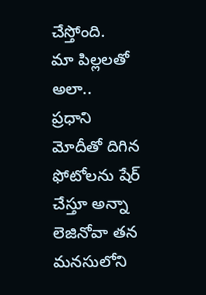చేస్తోంది.
మా పిల్లలతో అలా..
ప్రధాని మోదీతో దిగిన ఫోటోలను షేర్ చేస్తూ అన్నా లెజినోవా తన మనసులోని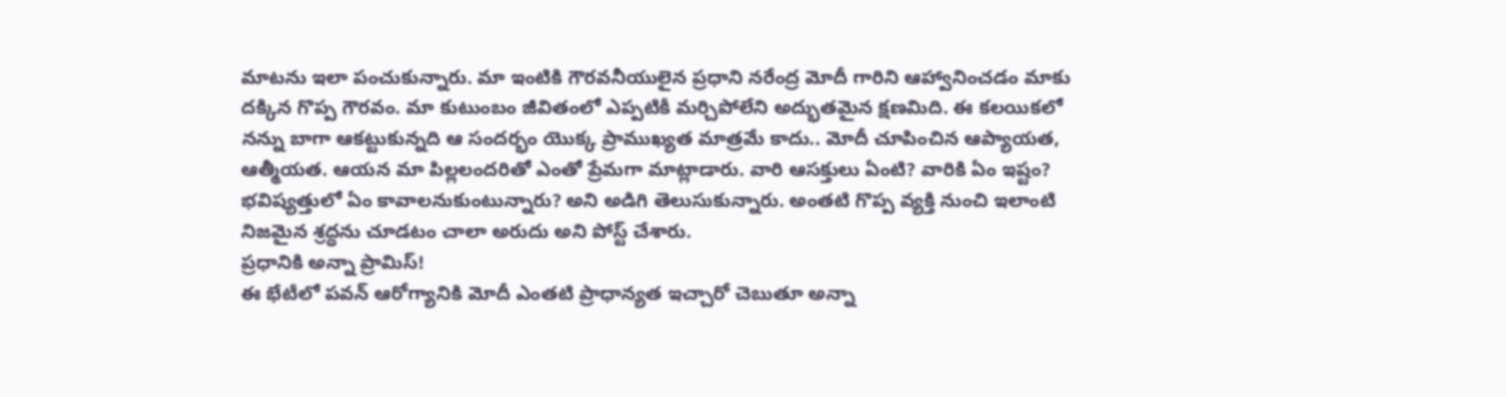మాటను ఇలా పంచుకున్నారు. మా ఇంటికి గౌరవనీయులైన ప్రధాని నరేంద్ర మోదీ గారిని ఆహ్వానించడం మాకు దక్కిన గొప్ప గౌరవం. మా కుటుంబం జీవితంలో ఎప్పటికీ మర్చిపోలేని అద్భుతమైన క్షణమిది. ఈ కలయికలో నన్ను బాగా ఆకట్టుకున్నది ఆ సందర్భం యొక్క ప్రాముఖ్యత మాత్రమే కాదు.. మోదీ చూపించిన ఆప్యాయత, ఆత్మీయత. ఆయన మా పిల్లలందరితో ఎంతో ప్రేమగా మాట్లాడారు. వారి ఆసక్తులు ఏంటి? వారికి ఏం ఇష్టం? భవిష్యత్తులో ఏం కావాలనుకుంటున్నారు? అని అడిగి తెలుసుకున్నారు. అంతటి గొప్ప వ్యక్తి నుంచి ఇలాంటి నిజమైన శ్రద్ధను చూడటం చాలా అరుదు అని పోస్ట్ చేశారు.
ప్రధానికి అన్నా ప్రామిస్!
ఈ భేటీలో పవన్ ఆరోగ్యానికి మోదీ ఎంతటి ప్రాధాన్యత ఇచ్చారో చెబుతూ అన్నా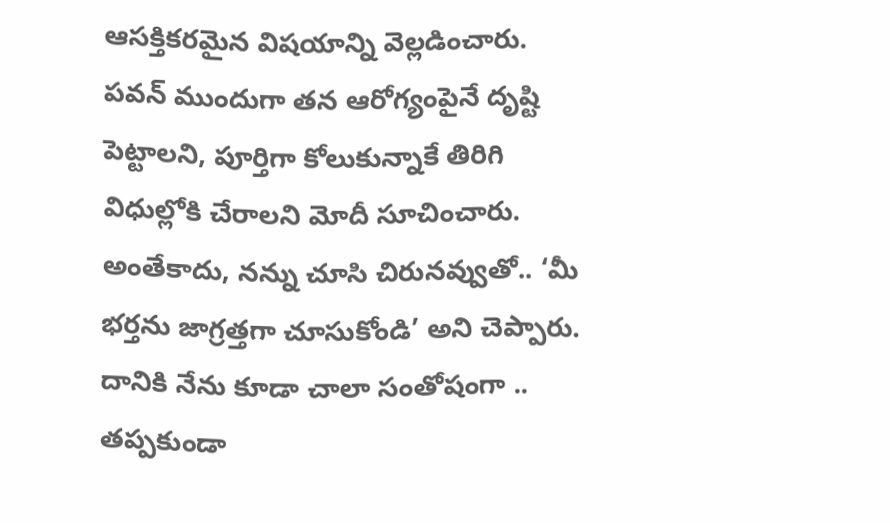ఆసక్తికరమైన విషయాన్ని వెల్లడించారు. పవన్ ముందుగా తన ఆరోగ్యంపైనే దృష్టి పెట్టాలని, పూర్తిగా కోలుకున్నాకే తిరిగి విధుల్లోకి చేరాలని మోదీ సూచించారు. అంతేకాదు, నన్ను చూసి చిరునవ్వుతో.. ‘మీ భర్తను జాగ్రత్తగా చూసుకోండి’ అని చెప్పారు. దానికి నేను కూడా చాలా సంతోషంగా .. తప్పకుండా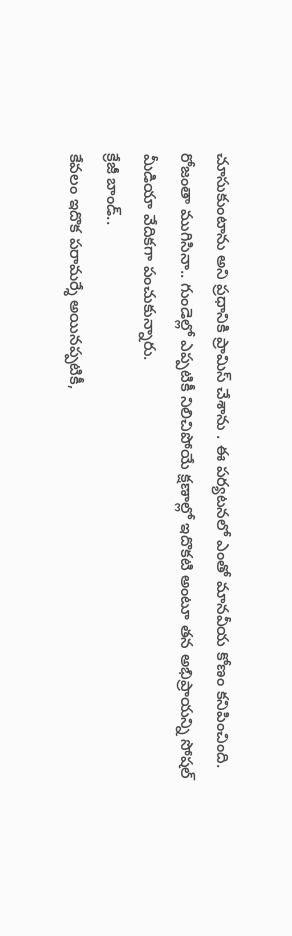చూసుకుంటాను అని ప్రధానికి ప్రామిస్ చేశాను . ఈ పర్యటనలో ఎంతో మానవీయ కోణం కనిపించింది. రోజంతా ముగిసినా.. గుండెల్లో ఎప్పటికీ నిలిచిపోయే క్షణాల్లో ఇదొకటి అంటూ తన అభిప్రాయన్ని సోషల్ మీడియా వేదికగా పంచుకున్నారు.
క్రేజీ బాండ్..
కేవలం ఇదొక పరామర్శే అయినప్పటికీ,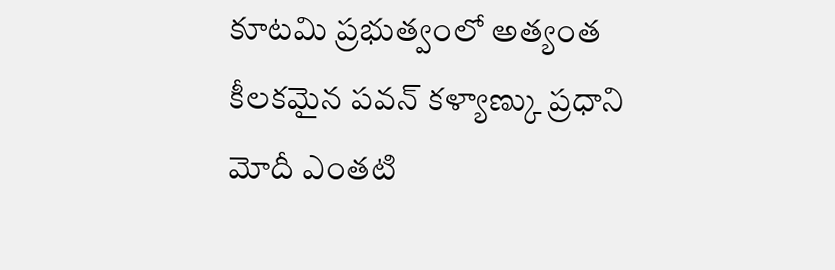కూటమి ప్రభుత్వంలో అత్యంత కీలకమైన పవన్ కళ్యాణ్కు ప్రధాని మోదీ ఎంతటి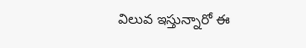విలువ ఇస్తున్నారో ఈ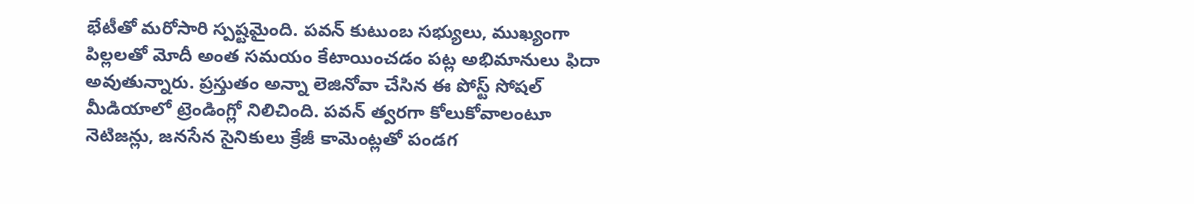భేటీతో మరోసారి స్పష్టమైంది. పవన్ కుటుంబ సభ్యులు, ముఖ్యంగా పిల్లలతో మోదీ అంత సమయం కేటాయించడం పట్ల అభిమానులు ఫిదా అవుతున్నారు. ప్రస్తుతం అన్నా లెజినోవా చేసిన ఈ పోస్ట్ సోషల్ మీడియాలో ట్రెండింగ్లో నిలిచింది. పవన్ త్వరగా కోలుకోవాలంటూ నెటిజన్లు, జనసేన సైనికులు క్రేజీ కామెంట్లతో పండగ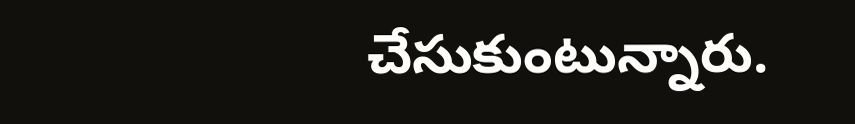చేసుకుంటున్నారు.